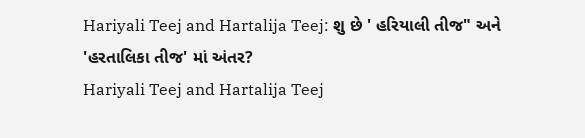Hariyali Teej and Hartalija Teej: શુ છે ' હરિયાલી તીજ" અને 'હરતાલિકા તીજ' માં અંતર?
Hariyali Teej and Hartalija Teej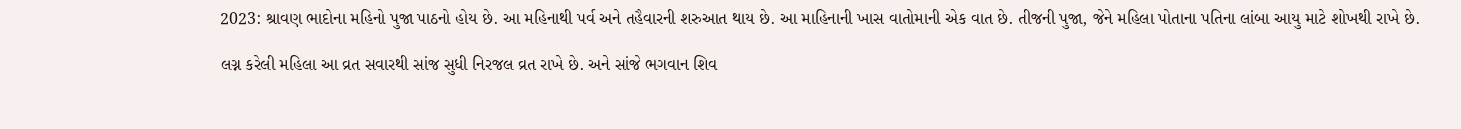2023: શ્રાવણ ભાદોના મહિનો પુજા પાઠનો હોય છે. આ મહિનાથી પર્વ અને તહૈવારની શરુઆત થાય છે. આ માહિનાની ખાસ વાતોમાની એક વાત છે. તીજની પુજા, જેને મહિલા પોતાના પતિના લાંબા આયુ માટે શોખથી રાખે છે.

લગ્ન કરેલી મહિલા આ વ્રત સવારથી સાંજ સુધી નિરજલ વ્રત રાખે છે. અને સાંજે ભગવાન શિવ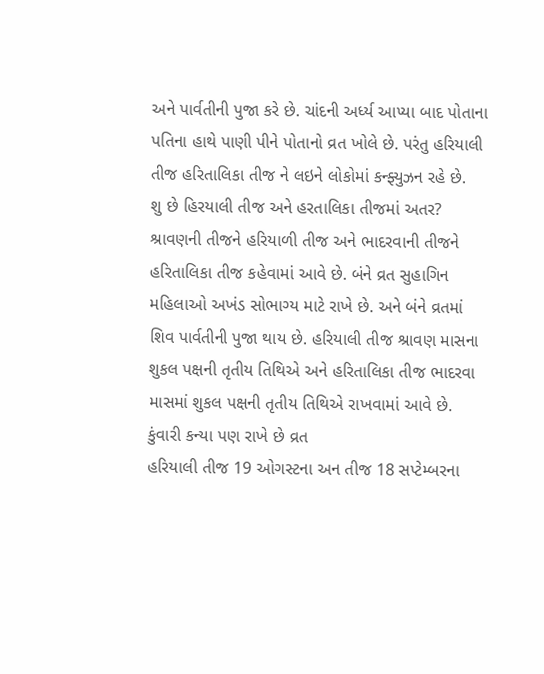અને પાર્વતીની પુજા કરે છે. ચાંદની અર્ધ્ય આપ્યા બાદ પોતાના પતિના હાથે પાણી પીને પોતાનો વ્રત ખોલે છે. પરંતુ હરિયાલી તીજ હરિતાલિકા તીજ ને લઇને લોકોમાં કન્ફ્યુઝન રહે છે.
શુ છે હિરયાલી તીજ અને હરતાલિકા તીજમાં અતર?
શ્રાવણની તીજને હરિયાળી તીજ અને ભાદરવાની તીજને હરિતાલિકા તીજ કહેવામાં આવે છે. બંને વ્રત સુહાગિન મહિલાઓ અખંડ સોભાગ્ય માટે રાખે છે. અને બંને વ્રતમાં શિવ પાર્વતીની પુજા થાય છે. હરિયાલી તીજ શ્રાવણ માસના શુકલ પક્ષની તૃતીય તિથિએ અને હરિતાલિકા તીજ ભાદરવા માસમાં શુકલ પક્ષની તૃતીય તિથિએ રાખવામાં આવે છે.
કુંવારી કન્યા પણ રાખે છે વ્રત
હરિયાલી તીજ 19 ઓગસ્ટના અન તીજ 18 સપ્ટેમ્બરના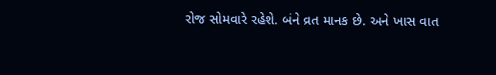રોજ સોમવારે રહેશે. બંને વ્રત માનક છે. અને ખાસ વાત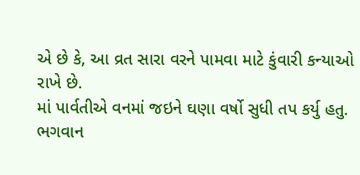એ છે કે, આ વ્રત સારા વરને પામવા માટે કુંવારી કન્યાઓ રાખે છે.
માં પાર્વતીએ વનમાં જઇને ઘણા વર્ષો સુધી તપ કર્યુ હતુ.
ભગવાન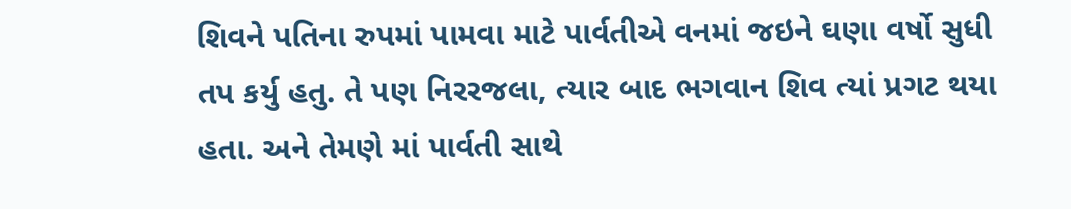શિવને પતિના રુપમાં પામવા માટે પાર્વતીએ વનમાં જઇને ઘણા વર્ષો સુધી તપ કર્યુ હતુ. તે પણ નિરરજલા, ત્યાર બાદ ભગવાન શિવ ત્યાં પ્રગટ થયા હતા. અને તેમણે માં પાર્વતી સાથે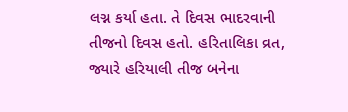લગ્ન કર્યા હતા. તે દિવસ ભાદરવાની તીજનો દિવસ હતો. હરિતાલિકા વ્રત, જ્યારે હરિયાલી તીજ બનેના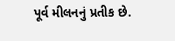પૂર્વ મીલનનું પ્રતીક છે.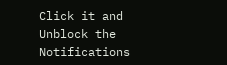Click it and Unblock the Notifications